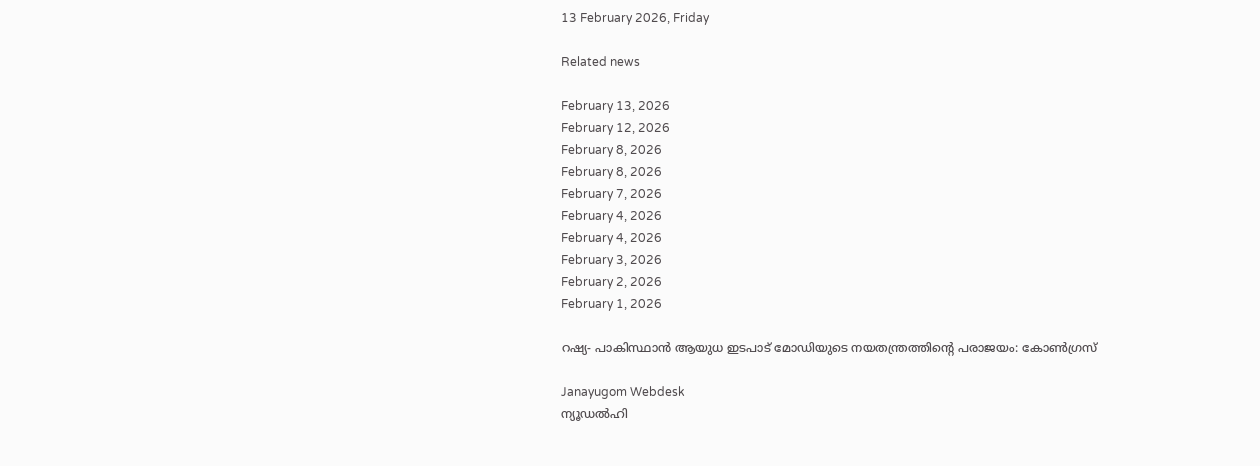13 February 2026, Friday

Related news

February 13, 2026
February 12, 2026
February 8, 2026
February 8, 2026
February 7, 2026
February 4, 2026
February 4, 2026
February 3, 2026
February 2, 2026
February 1, 2026

റഷ്യ- പാകിസ്ഥാന്‍ ആയുധ ഇടപാട് മോഡിയുടെ നയതന്ത്രത്തിന്റെ പരാജയം: കോണ്‍ഗ്രസ്

Janayugom Webdesk
ന്യൂഡല്‍ഹി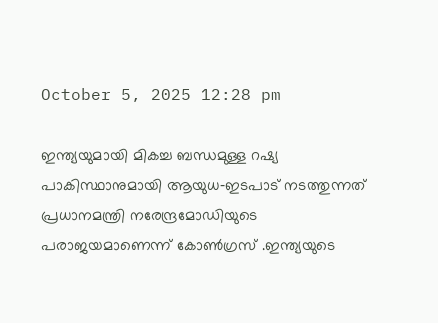October 5, 2025 12:28 pm

ഇന്ത്യയുമായി മികച്ച ബന്ധമുള്ള റഷ്യ പാകിസ്ഥാനുമായി ആയുധ‑ഇടപാട് നടത്തുന്നത് പ്രധാനമന്ത്രി നരേന്ദ്രമോഡിയുടെ പരാജയമാണെന്ന് കോണ്‍ഗ്രസ് .ഇന്ത്യയുടെ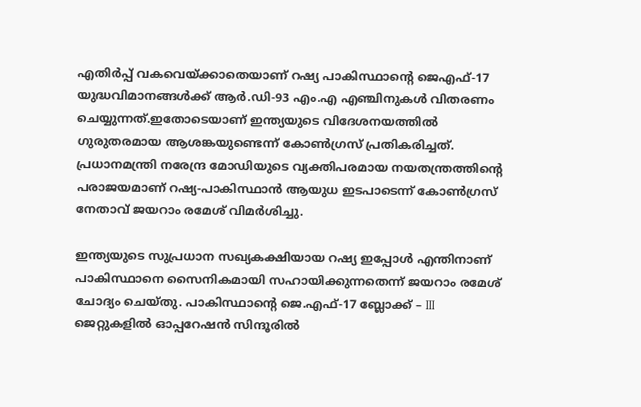എതിര്‍പ്പ് വകവെയ്ക്കാതെയാണ് റഷ്യ പാകിസ്ഥാന്റെ ജെഎഫ്-17 യുദ്ധവിമാനങ്ങള്‍ക്ക് ആര്‍.ഡി-93 എം.എ എഞ്ചിനുകള്‍ വിതരണം ചെയ്യുന്നത്.ഇതോടെയാണ് ഇന്ത്യയുടെ വിദേശനയത്തില്‍ ഗുരുതരമായ ആശങ്കയുണ്ടെന്ന് കോണ്‍ഗ്രസ് പ്രതികരിച്ചത്. പ്രധാനമന്ത്രി നരേന്ദ്ര മോഡിയുടെ വ്യക്തിപരമായ നയതന്ത്രത്തിന്റെ പരാജയമാണ് റഷ്യ‑പാകിസ്ഥാന്‍ ആയുധ ഇടപാടെന്ന് കോണ്‍ഗ്രസ് നേതാവ് ജയറാം രമേശ് വിമര്‍ശിച്ചു.

ഇന്ത്യയുടെ സുപ്രധാന സഖ്യകക്ഷിയായ റഷ്യ ഇപ്പോള്‍ എന്തിനാണ് പാകിസ്ഥാനെ സൈനികമായി സഹായിക്കുന്നതെന്ന് ജയറാം രമേശ് ചോദ്യം ചെയ്തു. പാകിസ്ഥാന്റെ ജെ.എഫ്-17 ബ്ലോക്ക് – III ജെറ്റുകളില്‍ ഓപ്പറേഷന്‍ സിന്ദൂരില്‍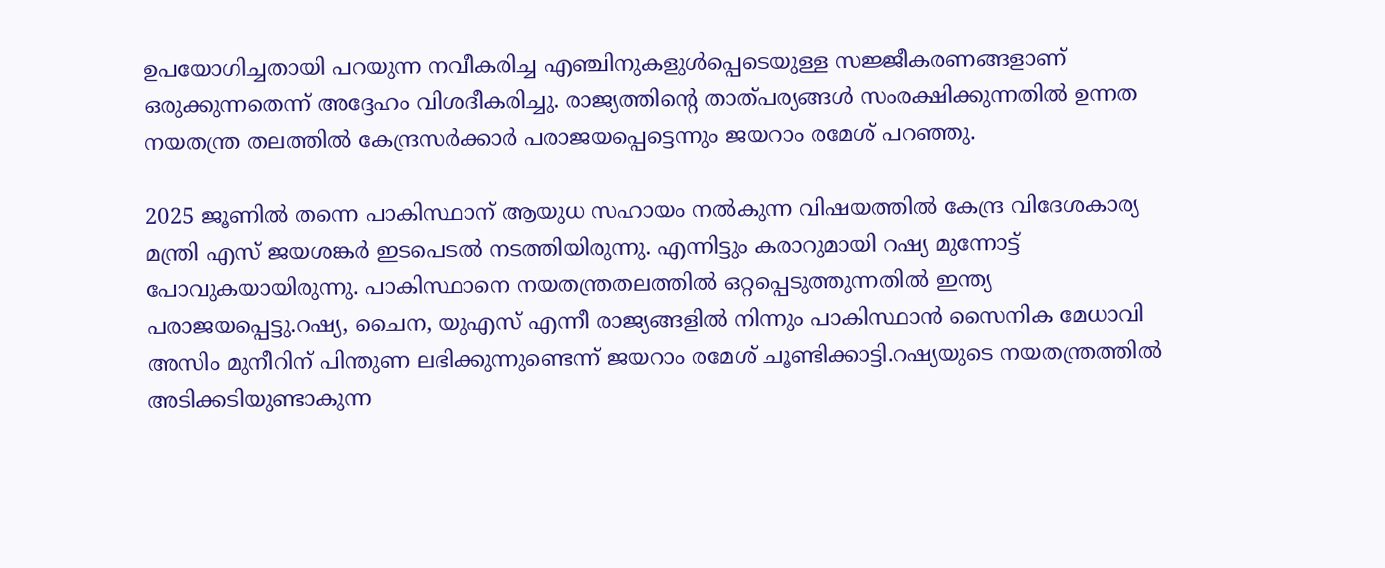ഉപയോഗിച്ചതായി പറയുന്ന നവീകരിച്ച എഞ്ചിനുകളുള്‍പ്പെടെയുള്ള സജ്ജീകരണങ്ങളാണ് ഒരുക്കുന്നതെന്ന് അദ്ദേഹം വിശദീകരിച്ചു. രാജ്യത്തിന്റെ താത്പര്യങ്ങള്‍ സംരക്ഷിക്കുന്നതില്‍ ഉന്നത നയതന്ത്ര തലത്തില്‍ കേന്ദ്രസര്‍ക്കാര്‍ പരാജയപ്പെട്ടെന്നും ജയറാം രമേശ് പറഞ്ഞു.

2025 ജൂണില്‍ തന്നെ പാകിസ്ഥാന് ആയുധ സഹായം നല്‍കുന്ന വിഷയത്തില്‍ കേന്ദ്ര വിദേശകാര്യ മന്ത്രി എസ് ജയശങ്കര്‍ ഇടപെടല്‍ നടത്തിയിരുന്നു. എന്നിട്ടും കരാറുമായി റഷ്യ മുന്നോട്ട് പോവുകയായിരുന്നു. പാകിസ്ഥാനെ നയതന്ത്രതലത്തില്‍ ഒറ്റപ്പെടുത്തുന്നതില്‍ ഇന്ത്യ പരാജയപ്പെട്ടു.റഷ്യ, ചൈന, യുഎസ് എന്നീ രാജ്യങ്ങളില്‍ നിന്നും പാകിസ്ഥാന്‍ സൈനിക മേധാവി അസിം മുനീറിന് പിന്തുണ ലഭിക്കുന്നുണ്ടെന്ന് ജയറാം രമേശ് ചൂണ്ടിക്കാട്ടി.റഷ്യയുടെ നയതന്ത്രത്തില്‍ അടിക്കടിയുണ്ടാകുന്ന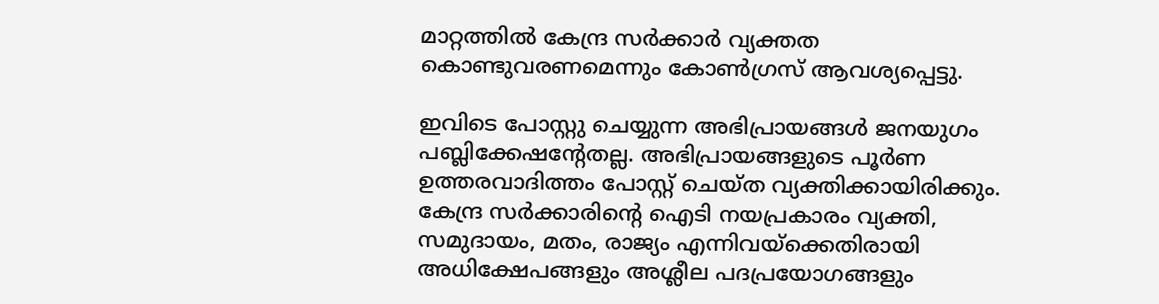മാറ്റത്തില്‍ കേന്ദ്ര സര്‍ക്കാര്‍ വ്യക്തത കൊണ്ടുവരണമെന്നും കോണ്‍ഗ്രസ് ആവശ്യപ്പെട്ടു.

ഇവിടെ പോസ്റ്റു ചെയ്യുന്ന അഭിപ്രായങ്ങള്‍ ജനയുഗം പബ്ലിക്കേഷന്റേതല്ല. അഭിപ്രായങ്ങളുടെ പൂര്‍ണ ഉത്തരവാദിത്തം പോസ്റ്റ് ചെയ്ത വ്യക്തിക്കായിരിക്കും. കേന്ദ്ര സര്‍ക്കാരിന്റെ ഐടി നയപ്രകാരം വ്യക്തി, സമുദായം, മതം, രാജ്യം എന്നിവയ്‌ക്കെതിരായി അധിക്ഷേപങ്ങളും അശ്ലീല പദപ്രയോഗങ്ങളും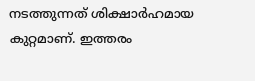നടത്തുന്നത് ശിക്ഷാര്‍ഹമായ കുറ്റമാണ്. ഇത്തരം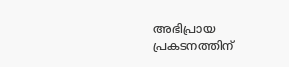അഭിപ്രായ പ്രകടനത്തിന്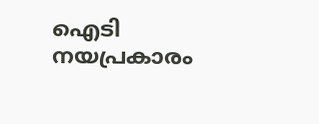ഐടി നയപ്രകാരം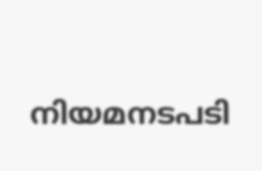നിയമനടപടി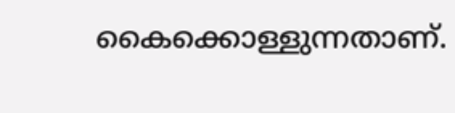കൈക്കൊള്ളുന്നതാണ്.